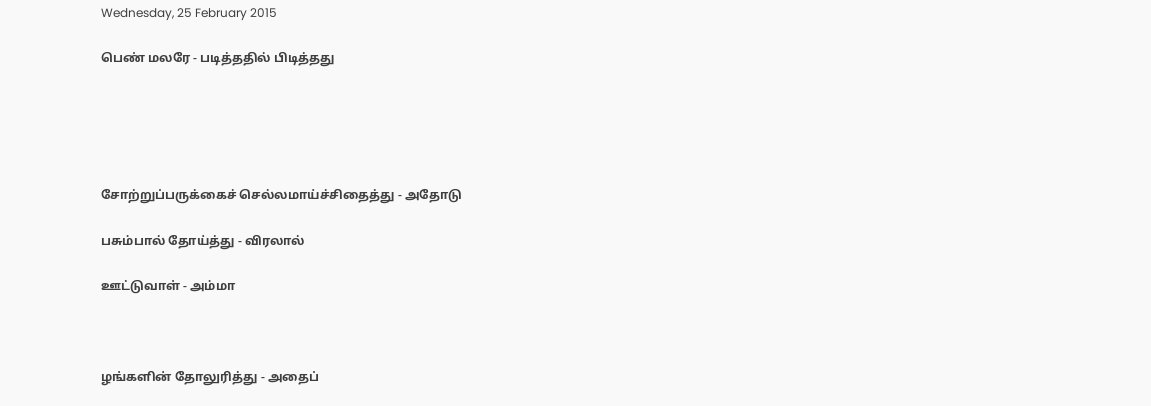Wednesday, 25 February 2015

பெண் மலரே - படித்ததில் பிடித்தது





சோற்றுப்பருக்கைச் செல்லமாய்ச்சிதைத்து - அதோடு

பசும்பால் தோய்த்து - விரலால்

ஊட்டுவாள் - அம்மா



ழங்களின் தோலுரித்து - அதைப்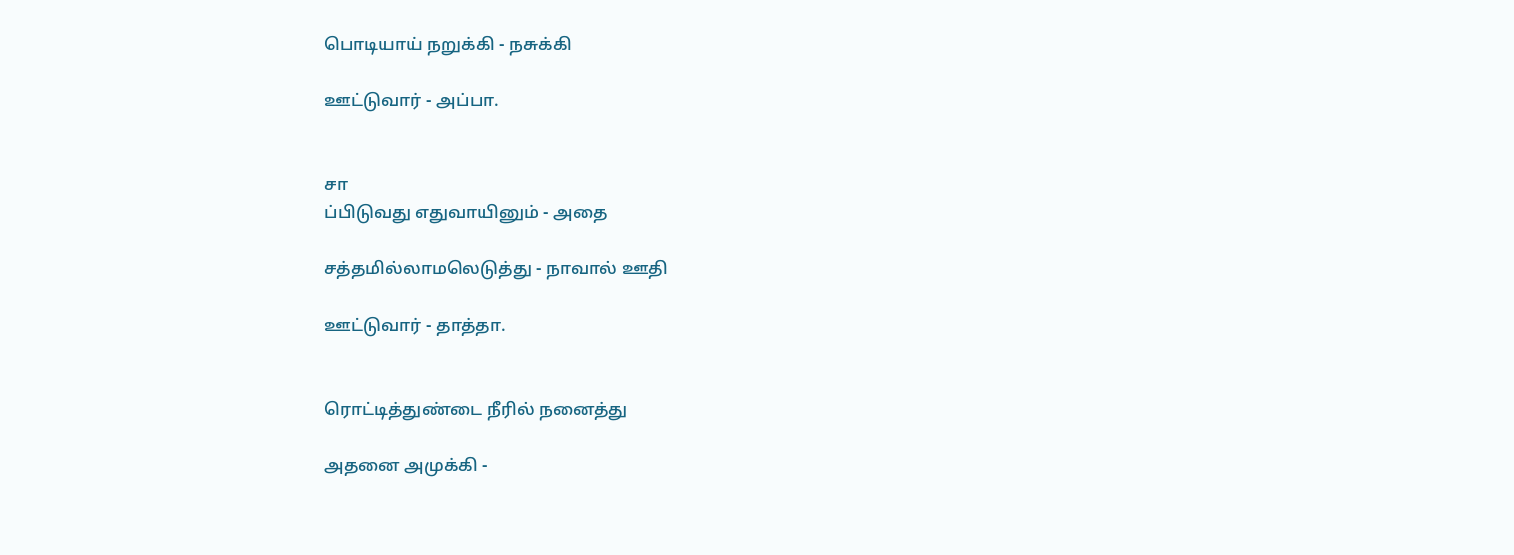பொடியாய் நறுக்கி - நசுக்கி

ஊட்டுவார் - அப்பா.


சா
ப்பிடுவது எதுவாயினும் - அதை

சத்தமில்லாமலெடுத்து - நாவால் ஊதி

ஊட்டுவார் - தாத்தா.


ரொட்டித்துண்டை நீரில் நனைத்து

அதனை அமுக்கி -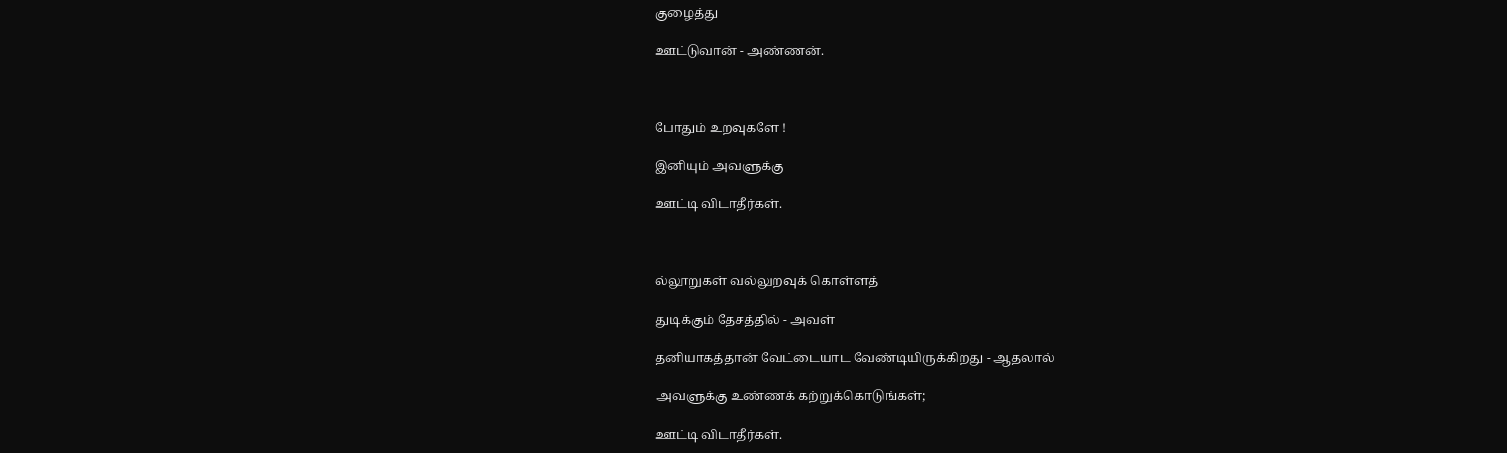குழைத்து

ஊட்டுவான் - அண்ணன்.



போதும் உறவுகளே !

இனியும் அவளுக்கு

ஊட்டி விடாதீர்கள்.



ல்லூறுகள் வல்லுறவுக் கொள்ளத்

துடிக்கும் தேசத்தில் - அவள்

தனியாகத்தான் வேட்டையாட வேண்டியிருக்கிறது - ஆதலால்

அவளுக்கு உண்ணக் கற்றுக்கொடுங்கள்;

ஊட்டி விடாதீர்கள்.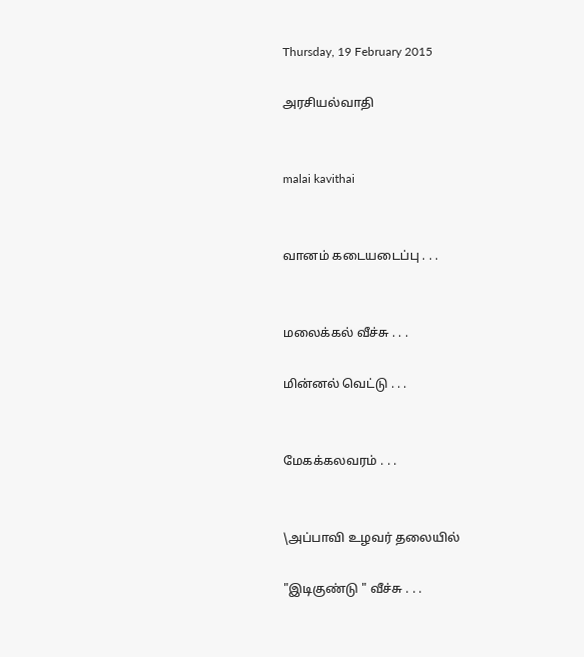Thursday, 19 February 2015

அரசியல்வாதி


malai kavithai


வானம் கடையடைப்பு . . .


மலைக்கல் வீச்சு . . .

மின்னல் வெட்டு . . .


மேகக்கலவரம் . . .


\அப்பாவி உழவர் தலையில்

"இடிகுண்டு " வீச்சு . . .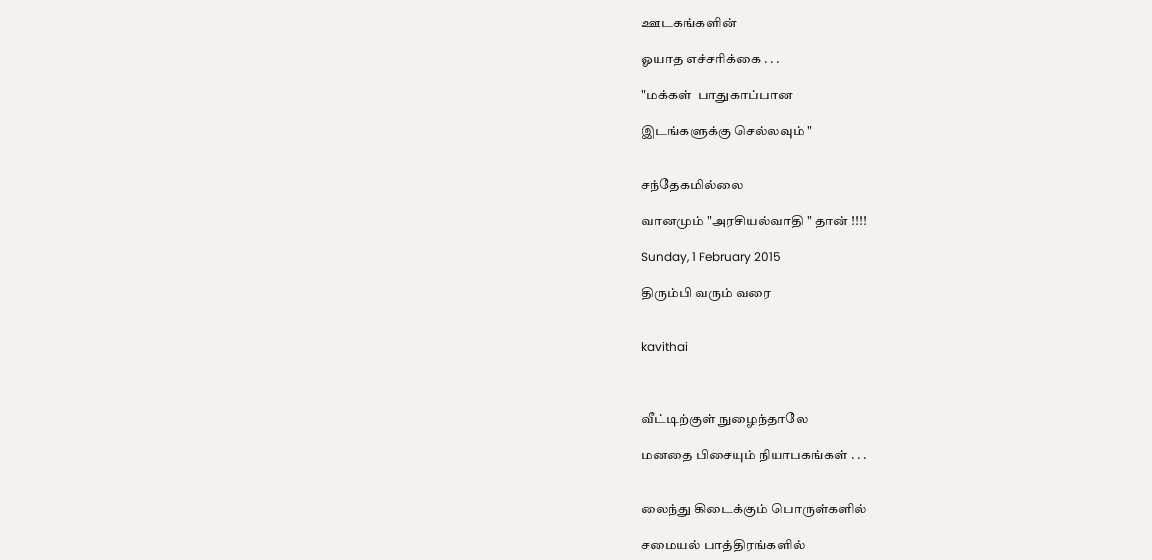ஊடகங்களின்

ஓயாத எச்சரிக்கை . . .

"மக்கள்  பாதுகாப்பான

இடங்களுக்கு செல்லவும் "


சந்தேகமில்லை

வானமும் "அரசியல்வாதி " தான் !!!!

Sunday, 1 February 2015

திரும்பி வரும் வரை


kavithai



வீட்டிற்குள் நுழைந்தாலே

மனதை பிசையும் நியாபகங்கள் . . .


லைந்து கிடைக்கும் பொருள்களில்

சமையல் பாத்திரங்களில்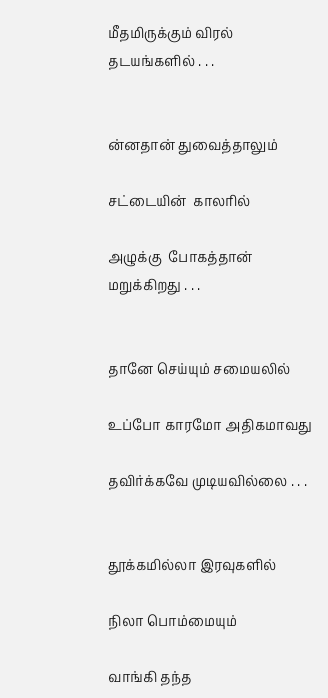மீதமிருக்கும் விரல் தடயங்களில் . . .


ன்னதான் துவைத்தாலும்

சட்டையின்  காலரில்

அழுக்கு  போகத்தான் மறுக்கிறது . . .


தானே செய்யும் சமையலில்

உப்போ காரமோ அதிகமாவது

தவிர்க்கவே முடியவில்லை . . .


தூக்கமில்லா இரவுகளில்

நிலா பொம்மையும்

வாங்கி தந்த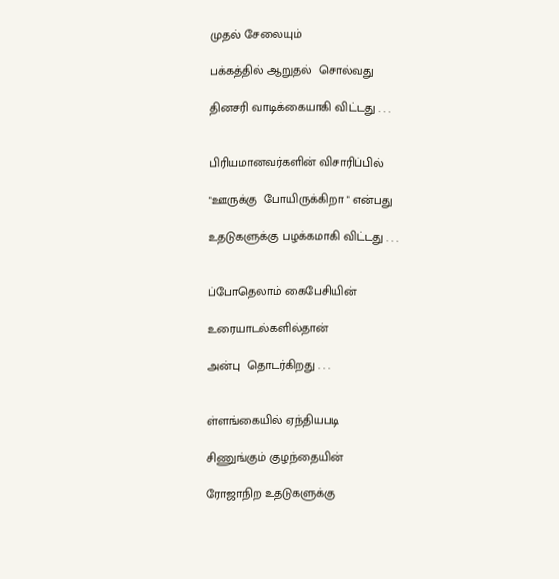முதல் சேலையும்

பக்கத்தில் ஆறுதல்  சொல்வது

தினசரி வாடிக்கையாகி விட்டது . . .


பிரியமானவர்களின் விசாரிப்பில்

"ஊருக்கு  போயிருக்கிறா " என்பது

உதடுகளுக்கு பழக்கமாகி விட்டது . . .


ப்போதெலாம் கைபேசியின்

உரையாடல்களில்தான்

அன்பு  தொடர்கிறது . . .


ள்ளங்கையில் ஏந்தியபடி

சிணுங்கும் குழந்தையின்

ரோஜாநிற உதடுகளுக்கு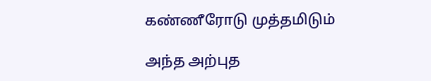கண்ணீரோடு முத்தமிடும்

அந்த அற்புத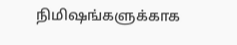நிமிஷங்களுக்காக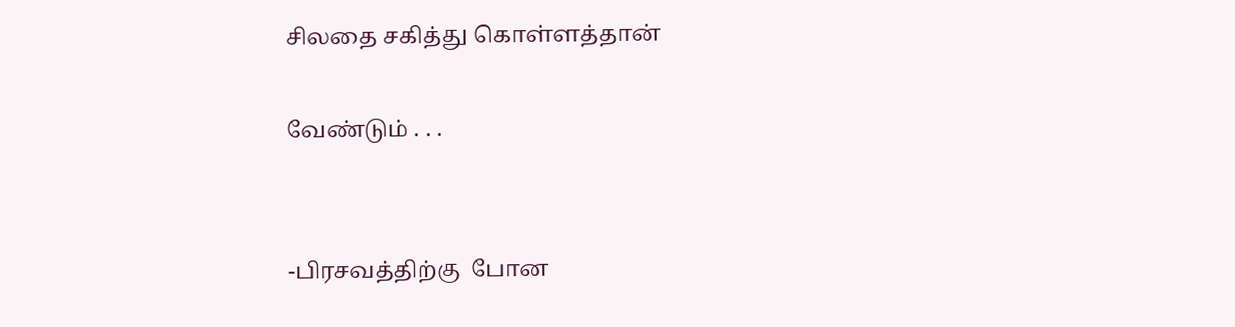சிலதை சகித்து கொள்ளத்தான்

வேண்டும் . . .


-பிரசவத்திற்கு  போன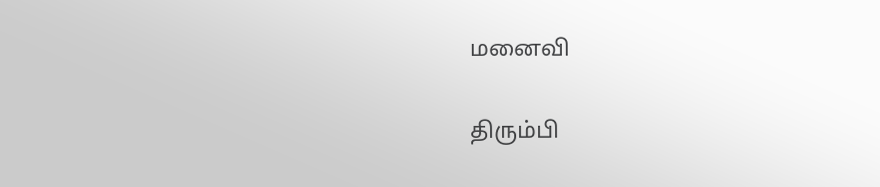மனைவி

திரும்பி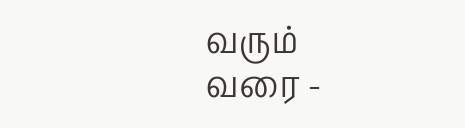வரும் வரை -